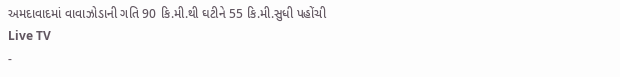અમદાવાદમાં વાવાઝોડાની ગતિ 90 કિ.મી.થી ઘટીને 55 કિ.મી.સુધી પહોંચી
Live TV
-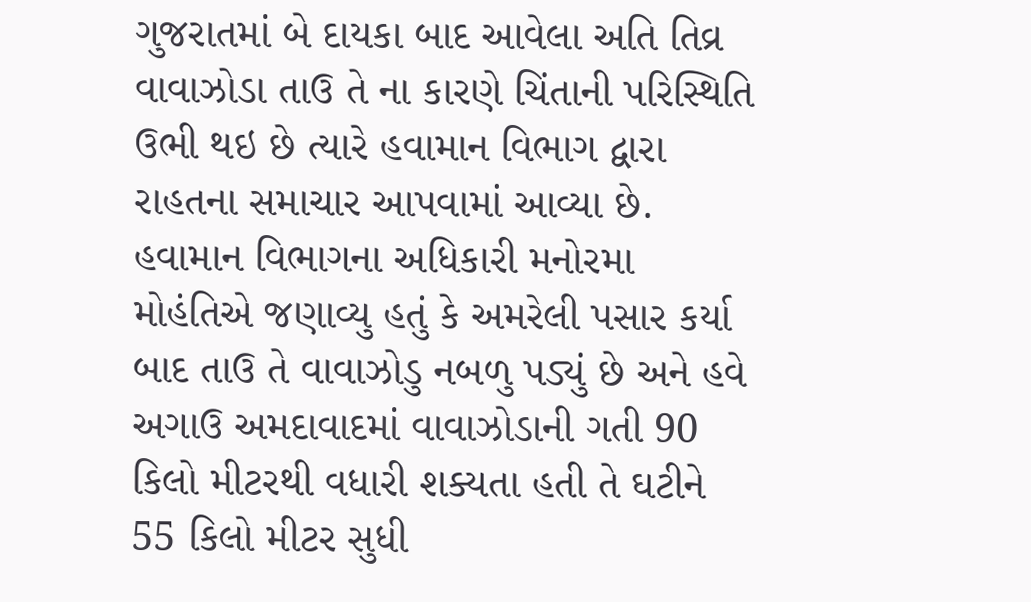ગુજરાતમાં બે દાયકા બાદ આવેલા અતિ તિવ્ર વાવાઝોડા તાઉ તે ના કારણે ચિંતાની પરિસ્થિતિ ઉભી થઇ છે ત્યારે હવામાન વિભાગ દ્વારા રાહતના સમાચાર આપવામાં આવ્યા છે. હવામાન વિભાગના અધિકારી મનોરમા મોહંતિએ જણાવ્યુ હતું કે અમરેલી પસાર કર્યા બાદ તાઉ તે વાવાઝોડુ નબળુ પડ્યું છે અને હવે અગાઉ અમદાવાદમાં વાવાઝોડાની ગતી 90 કિલો મીટરથી વધારી શક્યતા હતી તે ઘટીને 55 કિલો મીટર સુધી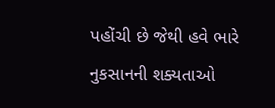પહોંચી છે જેથી હવે ભારે નુકસાનની શક્યતાઓ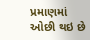પ્રમાણમાં ઓછી થઇ છે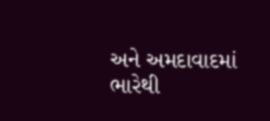અને અમદાવાદમાં ભારેથી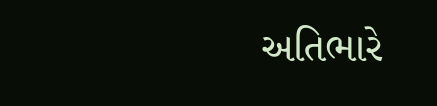અતિભારે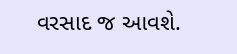વરસાદ જ આવશે.